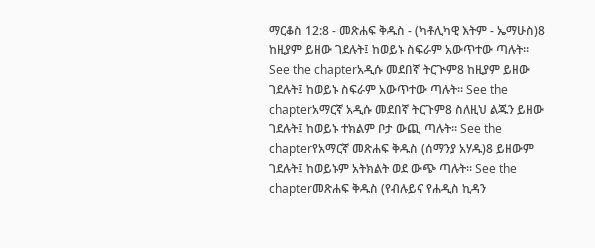ማርቆስ 12:8 - መጽሐፍ ቅዱስ - (ካቶሊካዊ እትም - ኤማሁስ)8 ከዚያም ይዘው ገደሉት፤ ከወይኑ ስፍራም አውጥተው ጣሉት። See the chapterአዲሱ መደበኛ ትርጒም8 ከዚያም ይዘው ገደሉት፤ ከወይኑ ስፍራም አውጥተው ጣሉት። See the chapterአማርኛ አዲሱ መደበኛ ትርጉም8 ስለዚህ ልጁን ይዘው ገደሉት፤ ከወይኑ ተክልም ቦታ ውጪ ጣሉት። See the chapterየአማርኛ መጽሐፍ ቅዱስ (ሰማንያ አሃዱ)8 ይዘውም ገደሉት፤ ከወይኑም አትክልት ወደ ውጭ ጣሉት። See the chapterመጽሐፍ ቅዱስ (የብሉይና የሐዲስ ኪዳን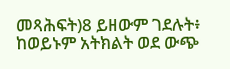መጻሕፍት)8 ይዘውም ገደሉት፥ ከወይኑም አትክልት ወደ ውጭ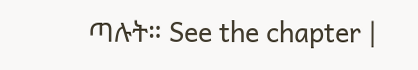ጣሉት። See the chapter |